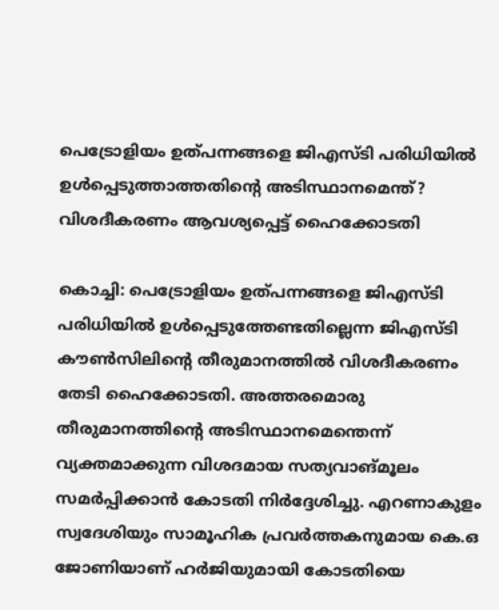പെട്രോളിയം ഉത്പന്നങ്ങളെ ജിഎസ്ടി പരിധിയില്‍ ഉള്‍പ്പെടുത്താത്തതിന്റെ അടിസ്ഥാനമെന്ത്‌? വിശദീകരണം ആവശ്യപ്പെട്ട് ഹൈക്കോടതി

കൊച്ചി: പെട്രോളിയം ഉത്പന്നങ്ങളെ ജിഎസ്ടി പരിധിയില്‍ ഉള്‍പ്പെടുത്തേണ്ടതില്ലെന്ന ജിഎസ്ടി കൗണ്‍സിലിന്റെ തീരുമാനത്തില്‍ വിശദീകരണം തേടി ഹൈക്കോടതി. അത്തരമൊരു തീരുമാനത്തിന്റെ അടിസ്ഥാനമെന്തെന്ന് വ്യക്തമാക്കുന്ന വിശദമായ സത്യവാങ്മൂലം സമര്‍പ്പിക്കാന്‍ കോടതി നിര്‍ദ്ദേശിച്ചു. എറണാകുളം സ്വദേശിയും സാമൂഹിക പ്രവര്‍ത്തകനുമായ കെ.ഒ ജോണിയാണ് ഹര്‍ജിയുമായി കോടതിയെ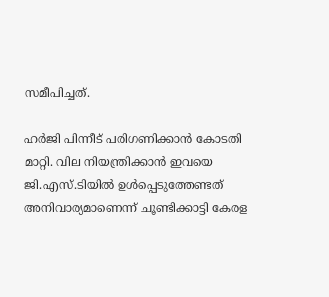സമീപിച്ചത്.

ഹര്‍ജി പിന്നീട് പരിഗണിക്കാന്‍ കോടതി മാറ്റി. വില നിയന്ത്രിക്കാന്‍ ഇവയെ ജി.എസ്.ടിയില്‍ ഉള്‍പ്പെടുത്തേണ്ടത് അനിവാര്യമാണെന്ന് ചൂണ്ടിക്കാട്ടി കേരള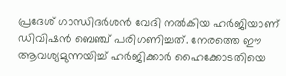പ്രദേശ് ഗാന്ധിദര്‍ശന്‍ വേദി നല്‍കിയ ഹര്‍ജിയാണ് ഡിവിഷന്‍ ബെഞ്ച് പരിഗണിച്ചത്. നേരത്തെ ഈ ആവശ്യമുന്നയിച്ച് ഹര്‍ജിക്കാര്‍ ഹൈക്കോടതിയെ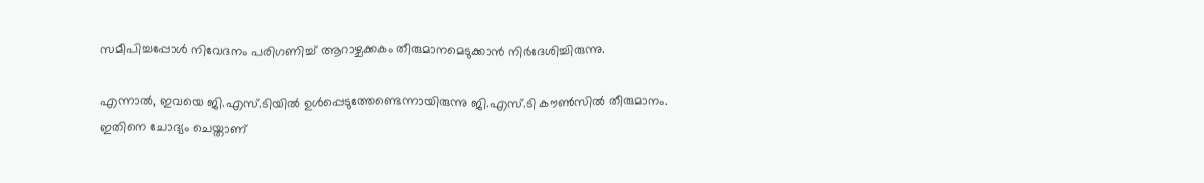സമീപിച്ചപ്പോള്‍ നിവേദനം പരിഗണിച്ച് ആറാഴ്ചക്കകം തീരുമാനമെടുക്കാന്‍ നിര്‍ദേശിച്ചിരുന്നു.

എന്നാല്‍, ഇവയെ ജി.എസ്.ടിയില്‍ ഉള്‍പ്പെടുത്തേണ്ടെന്നായിരുന്നു ജി.എസ്.ടി കൗണ്‍സില്‍ തീരുമാനം. ഇതിനെ ചോദ്യം ചെയ്താണ്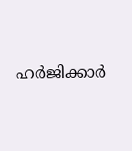ഹര്‍ജിക്കാര്‍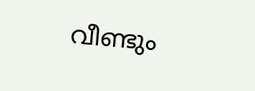വീണ്ടും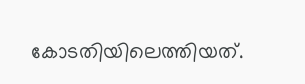കോടതിയിലെത്തിയത്.